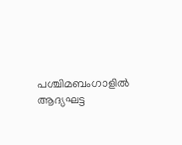പശ്ചിമബംഗാളിൽ ആദ്യഘട്ട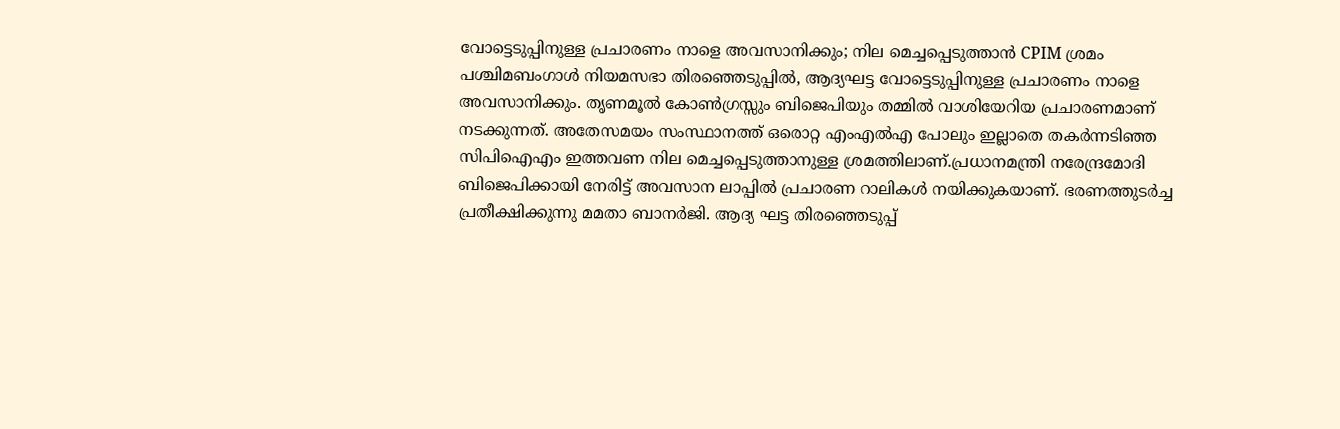വോട്ടെടുപ്പിനുള്ള പ്രചാരണം നാളെ അവസാനിക്കും; നില മെച്ചപ്പെടുത്താൻ CPIM ശ്രമം
പശ്ചിമബംഗാൾ നിയമസഭാ തിരഞ്ഞെടുപ്പിൽ, ആദ്യഘട്ട വോട്ടെടുപ്പിനുള്ള പ്രചാരണം നാളെ അവസാനിക്കും. തൃണമൂൽ കോൺഗ്രസ്സും ബിജെപിയും തമ്മിൽ വാശിയേറിയ പ്രചാരണമാണ് നടക്കുന്നത്. അതേസമയം സംസ്ഥാനത്ത് ഒരൊറ്റ എംഎൽഎ പോലും ഇല്ലാതെ തകർന്നടിഞ്ഞ സിപിഐഎം ഇത്തവണ നില മെച്ചപ്പെടുത്താനുള്ള ശ്രമത്തിലാണ്.പ്രധാനമന്ത്രി നരേന്ദ്രമോദി ബിജെപിക്കായി നേരിട്ട് അവസാന ലാപ്പിൽ പ്രചാരണ റാലികൾ നയിക്കുകയാണ്. ഭരണത്തുടർച്ച പ്രതീക്ഷിക്കുന്നു മമതാ ബാനർജി. ആദ്യ ഘട്ട തിരഞ്ഞെടുപ്പ്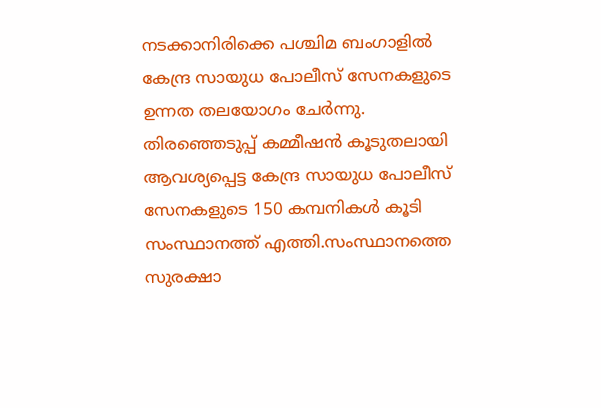നടക്കാനിരിക്കെ പശ്ചിമ ബംഗാളിൽ കേന്ദ്ര സായുധ പോലീസ് സേനകളുടെ ഉന്നത തലയോഗം ചേർന്നു. തിരഞ്ഞെടുപ്പ് കമ്മീഷൻ കൂടുതലായി ആവശ്യപ്പെട്ട കേന്ദ്ര സായുധ പോലീസ് സേനകളുടെ 150 കമ്പനികൾ കൂടി സംസ്ഥാനത്ത് എത്തി.സംസ്ഥാനത്തെ സുരക്ഷാ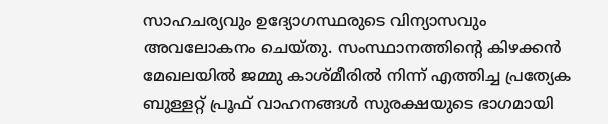സാഹചര്യവും ഉദ്യോഗസ്ഥരുടെ വിന്യാസവും അവലോകനം ചെയ്തു. സംസ്ഥാനത്തിന്റെ കിഴക്കൻ മേഖലയിൽ ജമ്മു കാശ്മീരിൽ നിന്ന് എത്തിച്ച പ്രത്യേക ബുള്ളറ്റ് പ്രൂഫ് വാഹനങ്ങൾ സുരക്ഷയുടെ ഭാഗമായി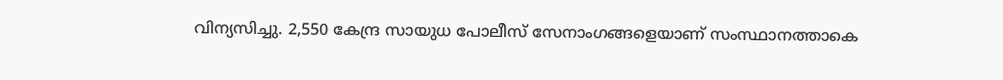വിന്യസിച്ചു. 2,550 കേന്ദ്ര സായുധ പോലീസ് സേനാംഗങ്ങളെയാണ് സംസ്ഥാനത്താകെ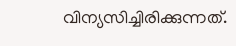വിന്യസിച്ചിരിക്കുന്നത്.